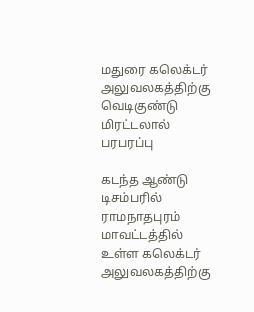மதுரை கலெக்டர் அலுவலகத்திற்கு வெடிகுண்டு மிரட்டலால் பரபரப்பு

கடந்த ஆண்டு டிசம்பரில் ராமநாதபுரம் மாவட்டத்தில் உள்ள கலெக்டர் அலுவலகத்திற்கு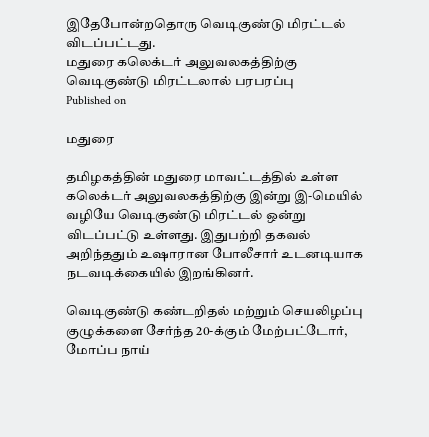இதேபோன்றதொரு வெடிகுண்டு மிரட்டல் விடப்பட்டது.
மதுரை கலெக்டர் அலுவலகத்திற்கு வெடிகுண்டு மிரட்டலால் பரபரப்பு
Published on

மதுரை

தமிழகத்தின் மதுரை மாவட்டத்தில் உள்ள கலெக்டர் அலுவலகத்திற்கு இன்று இ-மெயில் வழியே வெடிகுண்டு மிரட்டல் ஒன்று விடப்பட்டு உள்ளது. இதுபற்றி தகவல் அறிந்ததும் உஷாரான போலீசார் உடனடியாக நடவடிக்கையில் இறங்கினர்.

வெடிகுண்டு கண்டறிதல் மற்றும் செயலிழப்பு குழுக்களை சேர்ந்த 20-க்கும் மேற்பட்டோர், மோப்ப நாய்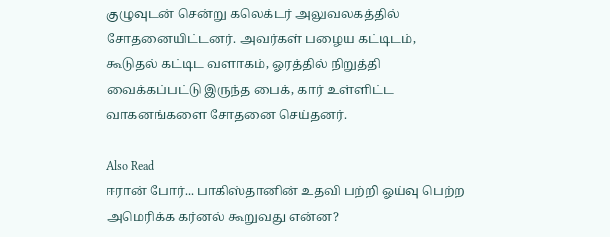குழுவுடன் சென்று கலெக்டர் அலுவலகத்தில் சோதனையிட்டனர். அவர்கள் பழைய கட்டிடம், கூடுதல் கட்டிட வளாகம், ஓரத்தில் நிறுத்தி வைக்கப்பட்டு இருந்த பைக், கார் உள்ளிட்ட வாகனங்களை சோதனை செய்தனர்.

Also Read
ஈரான் போர்... பாகிஸ்தானின் உதவி பற்றி ஓய்வு பெற்ற அமெரிக்க கர்னல் கூறுவது என்ன?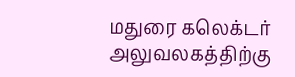மதுரை கலெக்டர் அலுவலகத்திற்கு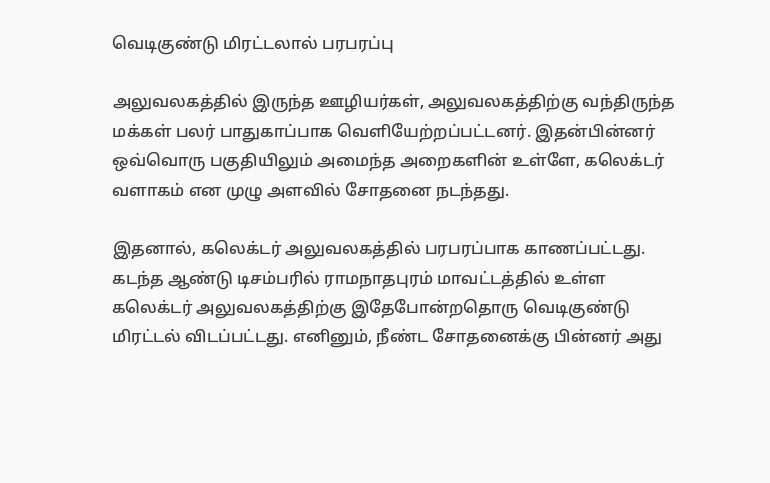வெடிகுண்டு மிரட்டலால் பரபரப்பு

அலுவலகத்தில் இருந்த ஊழியர்கள், அலுவலகத்திற்கு வந்திருந்த மக்கள் பலர் பாதுகாப்பாக வெளியேற்றப்பட்டனர். இதன்பின்னர் ஒவ்வொரு பகுதியிலும் அமைந்த அறைகளின் உள்ளே, கலெக்டர் வளாகம் என முழு அளவில் சோதனை நடந்தது.

இதனால், கலெக்டர் அலுவலகத்தில் பரபரப்பாக காணப்பட்டது. கடந்த ஆண்டு டிசம்பரில் ராமநாதபுரம் மாவட்டத்தில் உள்ள கலெக்டர் அலுவலகத்திற்கு இதேபோன்றதொரு வெடிகுண்டு மிரட்டல் விடப்பட்டது. எனினும், நீண்ட சோதனைக்கு பின்னர் அது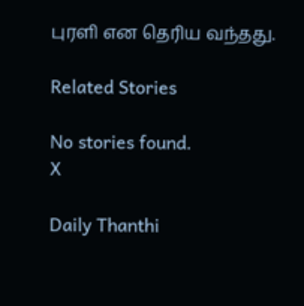புரளி என தெரிய வந்தது.

Related Stories

No stories found.
X

Daily Thanthi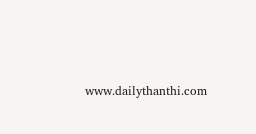www.dailythanthi.com